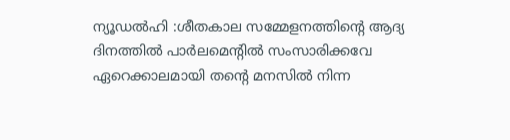ന്യൂഡൽഹി :ശീതകാല സമ്മേളനത്തിന്റെ ആദ്യ ദിനത്തിൽ പാർലമെന്റിൽ സംസാരിക്കവേ ഏറെക്കാലമായി തൻ്റെ മനസിൽ നിന്ന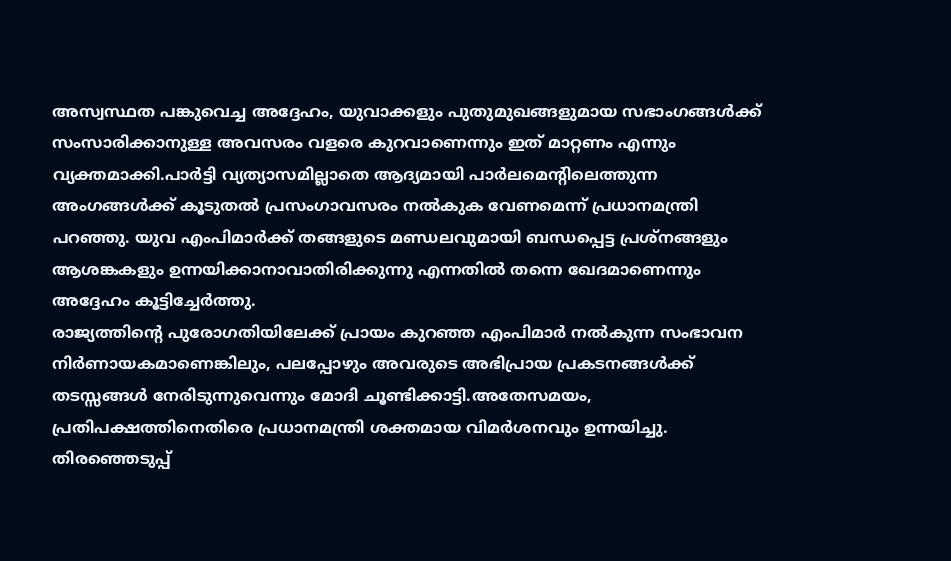അസ്വസ്ഥത പങ്കുവെച്ച അദ്ദേഹം, യുവാക്കളും പുതുമുഖങ്ങളുമായ സഭാംഗങ്ങൾക്ക് സംസാരിക്കാനുള്ള അവസരം വളരെ കുറവാണെന്നും ഇത് മാറ്റണം എന്നും വ്യക്തമാക്കി.പാർട്ടി വ്യത്യാസമില്ലാതെ ആദ്യമായി പാർലമെന്റിലെത്തുന്ന അംഗങ്ങൾക്ക് കൂടുതൽ പ്രസംഗാവസരം നൽകുക വേണമെന്ന് പ്രധാനമന്ത്രി പറഞ്ഞു. യുവ എംപിമാർക്ക് തങ്ങളുടെ മണ്ഡലവുമായി ബന്ധപ്പെട്ട പ്രശ്നങ്ങളും ആശങ്കകളും ഉന്നയിക്കാനാവാതിരിക്കുന്നു എന്നതിൽ തന്നെ ഖേദമാണെന്നും അദ്ദേഹം കൂട്ടിച്ചേർത്തു.
രാജ്യത്തിന്റെ പുരോഗതിയിലേക്ക് പ്രായം കുറഞ്ഞ എംപിമാർ നൽകുന്ന സംഭാവന നിർണായകമാണെങ്കിലും, പലപ്പോഴും അവരുടെ അഭിപ്രായ പ്രകടനങ്ങൾക്ക് തടസ്സങ്ങൾ നേരിടുന്നുവെന്നും മോദി ചൂണ്ടിക്കാട്ടി.അതേസമയം, പ്രതിപക്ഷത്തിനെതിരെ പ്രധാനമന്ത്രി ശക്തമായ വിമർശനവും ഉന്നയിച്ചു. തിരഞ്ഞെടുപ്പ്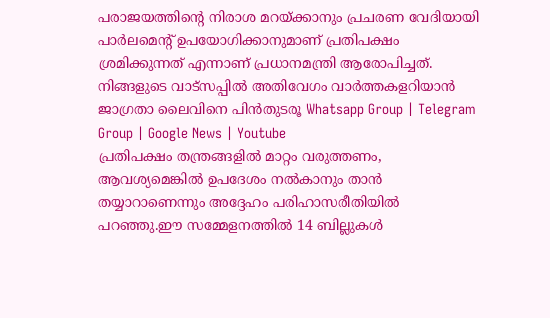പരാജയത്തിന്റെ നിരാശ മറയ്ക്കാനും പ്രചരണ വേദിയായി പാർലമെന്റ് ഉപയോഗിക്കാനുമാണ് പ്രതിപക്ഷം ശ്രമിക്കുന്നത് എന്നാണ് പ്രധാനമന്ത്രി ആരോപിച്ചത്.
നിങ്ങളുടെ വാട്സപ്പിൽ അതിവേഗം വാർത്തകളറിയാൻ ജാഗ്രതാ ലൈവിനെ പിൻതുടരൂ Whatsapp Group | Telegram Group | Google News | Youtube
പ്രതിപക്ഷം തന്ത്രങ്ങളിൽ മാറ്റം വരുത്തണം, ആവശ്യമെങ്കിൽ ഉപദേശം നൽകാനും താൻ തയ്യാറാണെന്നും അദ്ദേഹം പരിഹാസരീതിയിൽ പറഞ്ഞു.ഈ സമ്മേളനത്തിൽ 14 ബില്ലുകൾ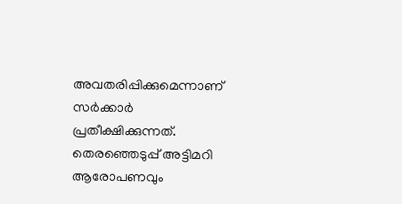അവതരിപ്പിക്കുമെന്നാണ് സർക്കാർ പ്രതീക്ഷിക്കുന്നത്. തെരഞ്ഞെടുപ്പ് അട്ടിമറി ആരോപണവും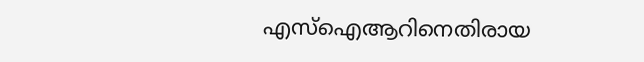എസ്ഐആറിനെതിരായ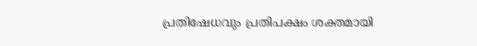പ്രതിഷേധവും പ്രതിപക്ഷം ശക്തമായി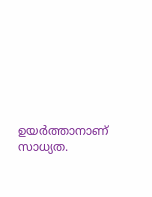ഉയർത്താനാണ് സാധ്യത.